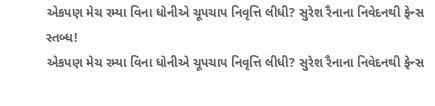એકપણ મેચ રમ્યા વિના ધોનીએ ચૂપચાપ નિવૃત્તિ લીધી? સુરેશ રૈનાના નિવેદનથી ફેન્સ સ્તબ્ધ!
એકપણ મેચ રમ્યા વિના ધોનીએ ચૂપચાપ નિવૃત્તિ લીધી? સુરેશ રૈનાના નિવેદનથી ફેન્સ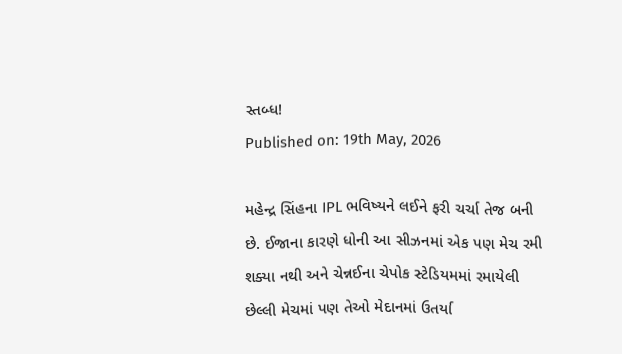સ્તબ્ધ!
Published on: 19th May, 2026

મહેન્દ્ર સિંહના IPL ભવિષ્યને લઈને ફરી ચર્ચા તેજ બની છે. ઈજાના કારણે ધોની આ સીઝનમાં એક પણ મેચ રમી શક્યા નથી અને ચેન્નઈના ચેપોક સ્ટેડિયમમાં રમાયેલી છેલ્લી મેચમાં પણ તેઓ મેદાનમાં ઉતર્યા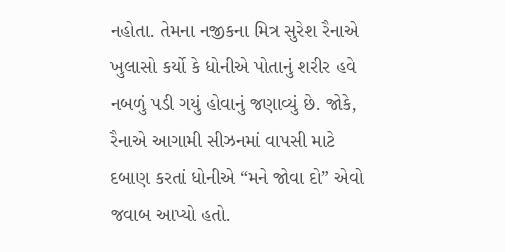નહોતા. તેમના નજીકના મિત્ર સુરેશ રૈનાએ ખુલાસો કર્યો કે ધોનીએ પોતાનું શરીર હવે નબળું પડી ગયું હોવાનું જણાવ્યું છે. જોકે, રૈનાએ આગામી સીઝનમાં વાપસી માટે દબાણ કરતાં ધોનીએ “મને જોવા દો” એવો જવાબ આપ્યો હતો.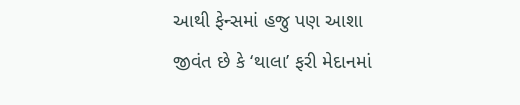આથી ફેન્સમાં હજુ પણ આશા જીવંત છે કે ‘થાલા’ ફરી મેદાનમાં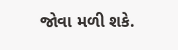જોવા મળી શકે.